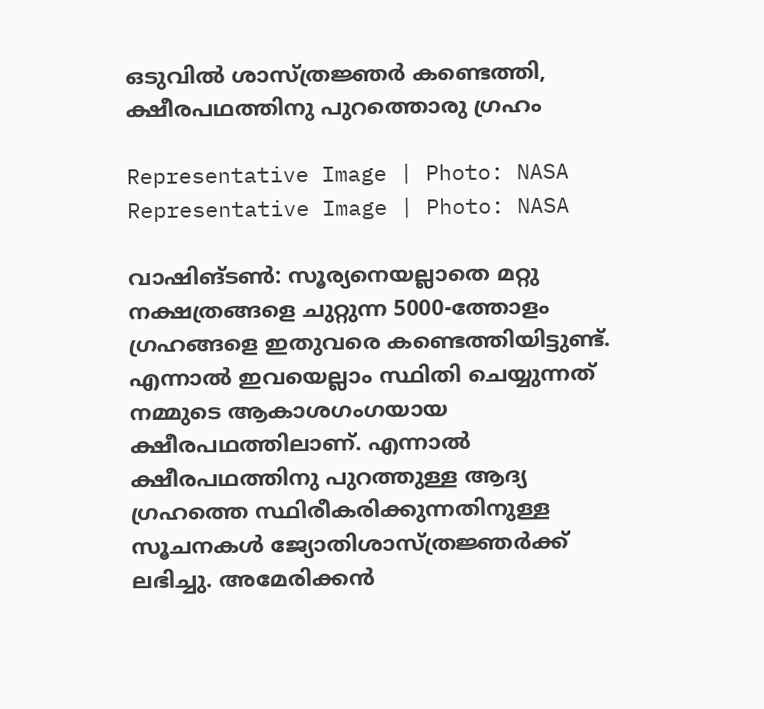ഒടുവിൽ ശാസ്ത്രജ്ഞർ കണ്ടെത്തി, ക്ഷീരപഥത്തിനു പുറത്തൊരു ഗ്രഹം

Representative Image | Photo: NASA
Representative Image | Photo: NASA

വാഷിങ്ടണ്‍: സൂര്യനെയല്ലാതെ മറ്റു നക്ഷത്രങ്ങളെ ചുറ്റുന്ന 5000-ത്തോളം ഗ്രഹങ്ങളെ ഇതുവരെ കണ്ടെത്തിയിട്ടുണ്ട്. എന്നാല്‍ ഇവയെല്ലാം സ്ഥിതി ചെയ്യുന്നത് നമ്മുടെ ആകാശഗംഗയായ ക്ഷീരപഥത്തിലാണ്. എന്നാല്‍ ക്ഷീരപഥത്തിനു പുറത്തുള്ള ആദ്യ ഗ്രഹത്തെ സ്ഥിരീകരിക്കുന്നതിനുള്ള സൂചനകള്‍ ജ്യോതിശാസ്ത്രജ്ഞര്‍ക്ക് ലഭിച്ചു. അമേരിക്കന്‍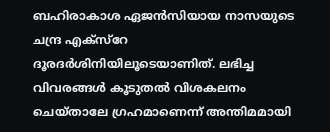ബഹിരാകാശ ഏജന്‍സിയായ നാസയുടെ ചന്ദ്ര എക്‌സ്‌റേ ദൂരദര്‍ശിനിയിലൂടെയാണിത്. ലഭിച്ച വിവരങ്ങള്‍ കൂടുതല്‍ വിശകലനം ചെയ്താലേ ഗ്രഹമാണെന്ന് അന്തിമമായി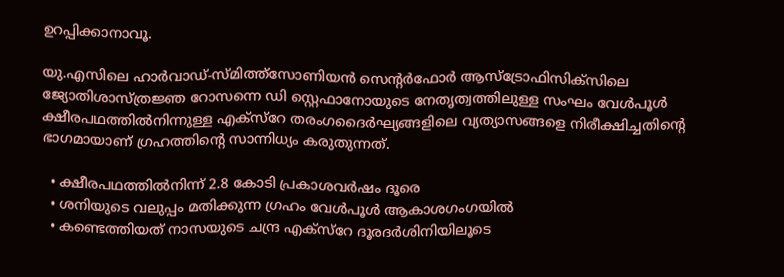ഉറപ്പിക്കാനാവൂ.

യു.എസിലെ ഹാര്‍വാഡ്-സ്മിത്ത്‌സോണിയന്‍ സെന്റര്‍ഫോര്‍ ആസ്‌ട്രോഫിസിക്‌സിലെ ജ്യോതിശാസ്ത്രജ്ഞ റോസന്നെ ഡി സ്റ്റെഫാനോയുടെ നേതൃത്വത്തിലുള്ള സംഘം വേള്‍പൂള്‍ ക്ഷീരപഥത്തില്‍നിന്നുള്ള എക്‌സ്‌റേ തരംഗദൈര്‍ഘ്യങ്ങളിലെ വ്യത്യാസങ്ങളെ നിരീക്ഷിച്ചതിന്റെ ഭാഗമായാണ് ഗ്രഹത്തിന്റെ സാന്നിധ്യം കരുതുന്നത്.

  • ക്ഷീരപഥത്തില്‍നിന്ന് 2.8 കോടി പ്രകാശവര്‍ഷം ദൂരെ
  • ശനിയുടെ വലുപ്പം മതിക്കുന്ന ഗ്രഹം വേള്‍പൂള്‍ ആകാശഗംഗയില്‍
  • കണ്ടെത്തിയത് നാസയുടെ ചന്ദ്ര എക്‌സ്‌റേ ദൂരദര്‍ശിനിയിലൂടെ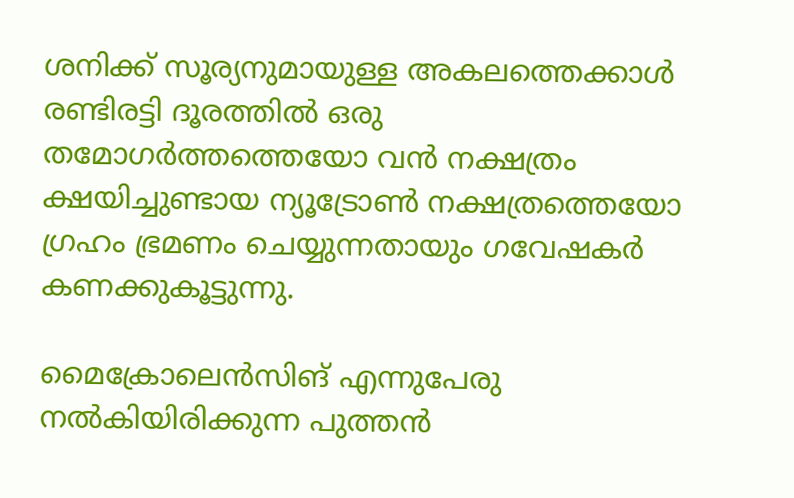ശനിക്ക് സൂര്യനുമായുള്ള അകലത്തെക്കാള്‍ രണ്ടിരട്ടി ദൂരത്തില്‍ ഒരു തമോഗര്‍ത്തത്തെയോ വന്‍ നക്ഷത്രം ക്ഷയിച്ചുണ്ടായ ന്യൂട്രോണ്‍ നക്ഷത്രത്തെയോ ഗ്രഹം ഭ്രമണം ചെയ്യുന്നതായും ഗവേഷകര്‍ കണക്കുകൂട്ടുന്നു.

മൈക്രോലെന്‍സിങ് എന്നുപേരു നല്‍കിയിരിക്കുന്ന പുത്തന്‍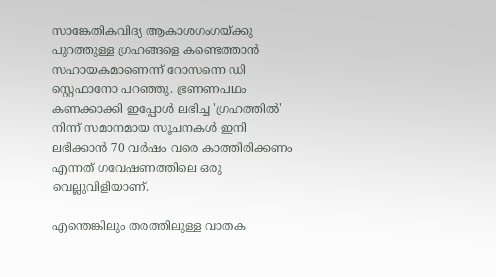സാങ്കേതികവിദ്യ ആകാശഗംഗയ്ക്കു പുറത്തുള്ള ഗ്രഹങ്ങളെ കണ്ടെത്താന്‍ സഹായകമാണെന്ന് റോസന്നെ ഡി സ്റ്റെഫാനോ പറഞ്ഞു. ഭ്രണണപഥം കണക്കാക്കി ഇപ്പോള്‍ ലഭിച്ച 'ഗ്രഹത്തില്‍' നിന്ന് സമാനമായ സൂചനകള്‍ ഇനി ലഭിക്കാന്‍ 70 വര്‍ഷം വരെ കാത്തിരിക്കണം എന്നത് ഗവേഷണത്തിലെ ഒരു വെല്ലുവിളിയാണ്.

എന്തെങ്കിലും തരത്തിലുള്ള വാതക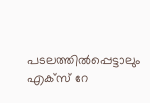പടലത്തില്‍പ്പെട്ടാലും എക്‌സ് റേ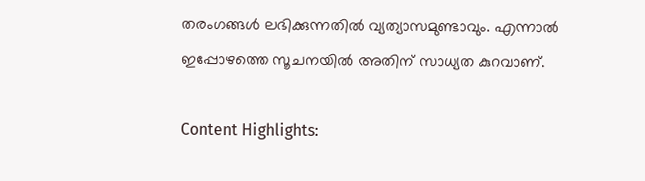തരംഗങ്ങള്‍ ലഭിക്കുന്നതില്‍ വ്യത്യാസമുണ്ടാവും. എന്നാല്‍ ഇപ്പോഴത്തെ സൂചനയില്‍ അതിന് സാധ്യത കുറവാണ്.

Content Highlights: